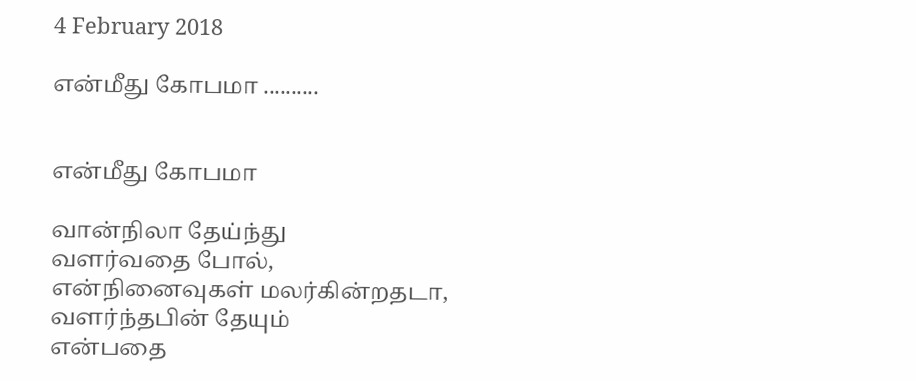4 February 2018

என்மீது கோபமா ..........


என்மீது கோபமா

வான்நிலா தேய்ந்து
வளர்வதை போல்,
என்நினைவுகள் மலர்கின்றதடா,
வளர்ந்தபின் தேயும்
என்பதை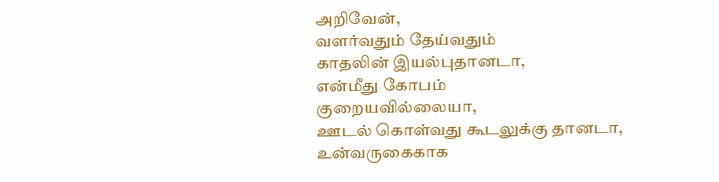அறிவேன்,
வளர்வதும் தேய்வதும்
காதலின் இயல்புதானடா,
என்மீது கோபம்
குறையவில்லையா,
ஊடல் கொள்வது கூடலுக்கு தானடா,
உன்வருகைகாக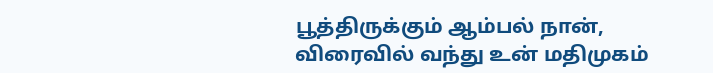பூத்திருக்கும் ஆம்பல் நான்,
விரைவில் வந்து உன் மதிமுகம்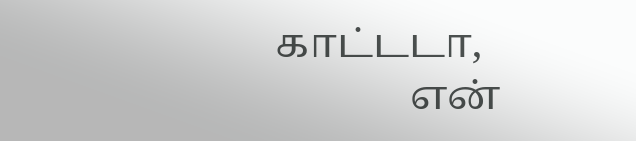காட்டடா,
             என்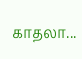காதலா...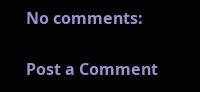No comments:

Post a Comment